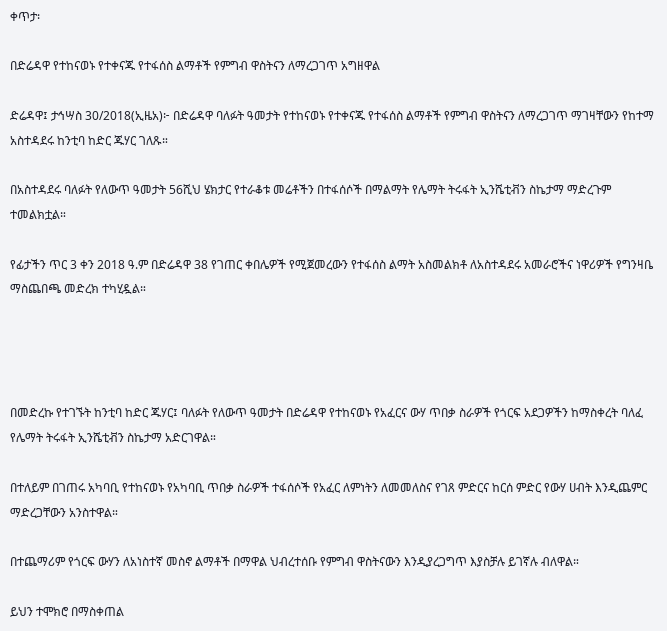ቀጥታ፡

በድሬዳዋ የተከናወኑ የተቀናጁ የተፋሰስ ልማቶች የምግብ ዋስትናን ለማረጋገጥ አግዘዋል

ድሬዳዋ፤ ታኅሣስ 30/2018(ኢዜአ)፦ በድሬዳዋ ባለፉት ዓመታት የተከናወኑ የተቀናጁ የተፋሰስ ልማቶች የምግብ ዋስትናን ለማረጋገጥ ማገዛቸውን የከተማ አስተዳደሩ ከንቲባ ከድር ጁሃር ገለጹ።

በአስተዳደሩ ባለፉት የለውጥ ዓመታት 56ሺህ ሄክታር የተራቆቱ መሬቶችን በተፋሰሶች በማልማት የሌማት ትሩፋት ኢንሼቲቭን ስኬታማ ማድረጉም ተመልክቷል።

የፊታችን ጥር 3 ቀን 2018 ዓ.ም በድሬዳዋ 38 የገጠር ቀበሌዎች የሚጀመረውን የተፋሰስ ልማት አስመልክቶ ለአስተዳደሩ አመራሮችና ነዋሪዎች የግንዛቤ ማስጨበጫ መድረክ ተካሂዷል።




በመድረኩ የተገኙት ከንቲባ ከድር ጁሃር፤ ባለፉት የለውጥ ዓመታት በድሬዳዋ የተከናወኑ የአፈርና ውሃ ጥበቃ ስራዎች የጎርፍ አደጋዎችን ከማስቀረት ባለፈ የሌማት ትሩፋት ኢንሼቲቭን ስኬታማ አድርገዋል።

በተለይም በገጠሩ አካባቢ የተከናወኑ የአካባቢ ጥበቃ ስራዎች ተፋሰሶች የአፈር ለምነትን ለመመለስና የገጸ ምድርና ከርሰ ምድር የውሃ ሀብት እንዲጨምር ማድረጋቸውን አንስተዋል።

በተጨማሪም የጎርፍ ውሃን ለአነስተኛ መስኖ ልማቶች በማዋል ህብረተሰቡ የምግብ ዋስትናውን እንዲያረጋግጥ እያስቻሉ ይገኛሉ ብለዋል።

ይህን ተሞክሮ በማስቀጠል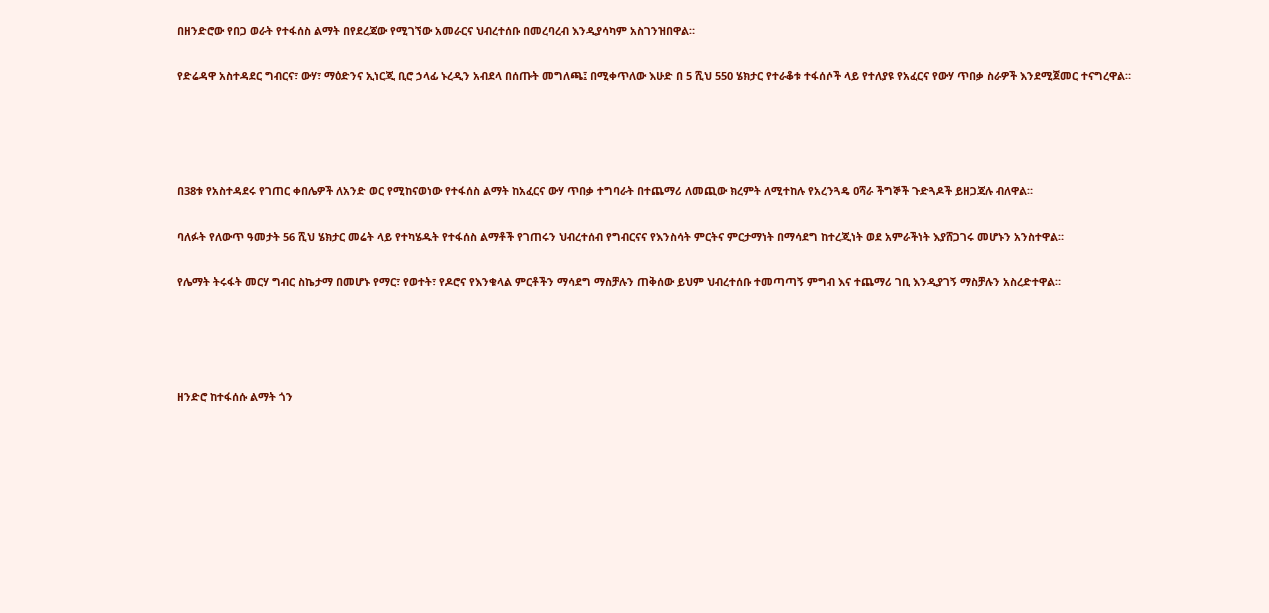በዘንድሮው የበጋ ወራት የተፋሰስ ልማት በየደረጃው የሚገኘው አመራርና ህብረተሰቡ በመረባረብ እንዲያሳካም አስገንዝበዋል።

የድሬዳዋ አስተዳደር ግብርና፣ ውሃ፣ ማዕድንና ኢነርጂ ቢሮ ኃላፊ ኑረዲን አብደላ በሰጡት መግለጫ፤ በሚቀጥለው እሁድ በ 5 ሺህ 550 ሄክታር የተራቆቱ ተፋሰሶች ላይ የተለያዩ የአፈርና የውሃ ጥበቃ ስራዎች እንደሚጀመር ተናግረዋል።




በ38ቱ የአስተዳደሩ የገጠር ቀበሌዎች ለአንድ ወር የሚከናወነው የተፋሰስ ልማት ከአፈርና ውሃ ጥበቃ ተግባራት በተጨማሪ ለመጪው ክረምት ለሚተከሉ የአረንጓዴ ዐሻራ ችግኞች ጉድጓዶች ይዘጋጃሉ ብለዋል።

ባለፉት የለውጥ ዓመታት 56 ሺህ ሄክታር መሬት ላይ የተካሄዱት የተፋሰስ ልማቶች የገጠሩን ህብረተሰብ የግብርናና የእንስሳት ምርትና ምርታማነት በማሳደግ ከተረጂነት ወደ አምራችነት እያሸጋገሩ መሆኑን አንስተዋል።

የሌማት ትሩፋት መርሃ ግብር ስኬታማ በመሆኑ የማር፣ የወተት፣ የዶሮና የእንቁላል ምርቶችን ማሳደግ ማስቻሉን ጠቅሰው ይህም ህብረተሰቡ ተመጣጣኝ ምግብ እና ተጨማሪ ገቢ እንዲያገኝ ማስቻሉን አስረድተዋል።




ዘንድሮ ከተፋሰሱ ልማት ጎን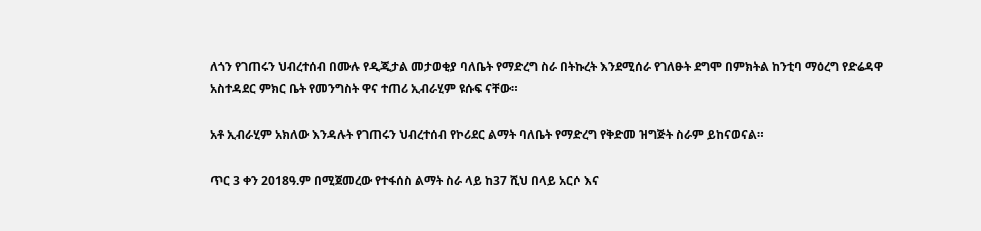ለጎን የገጠሩን ህብረተሰብ በሙሉ የዲጂታል መታወቂያ ባለቤት የማድረግ ስራ በትኩረት እንደሚሰራ የገለፁት ደግሞ በምክትል ከንቲባ ማዕረግ የድሬዳዋ አስተዳደር ምክር ቤት የመንግስት ዋና ተጠሪ ኢብራሂም ዩሱፍ ናቸው።

አቶ ኢብራሂም አክለው እንዳሉት የገጠሩን ህብረተሰብ የኮሪደር ልማት ባለቤት የማድረግ የቅድመ ዝግጅት ስራም ይከናወናል።

ጥር 3 ቀን 2018ዓ.ም በሚጀመረው የተፋሰስ ልማት ስራ ላይ ከ37 ሺህ በላይ አርሶ እና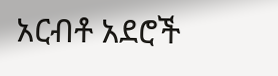አርብቶ አደሮች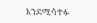እንደሚሳተፉ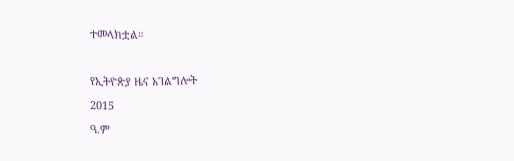ተመላክቷል።

የኢትዮጵያ ዜና አገልግሎት
2015
ዓ.ም